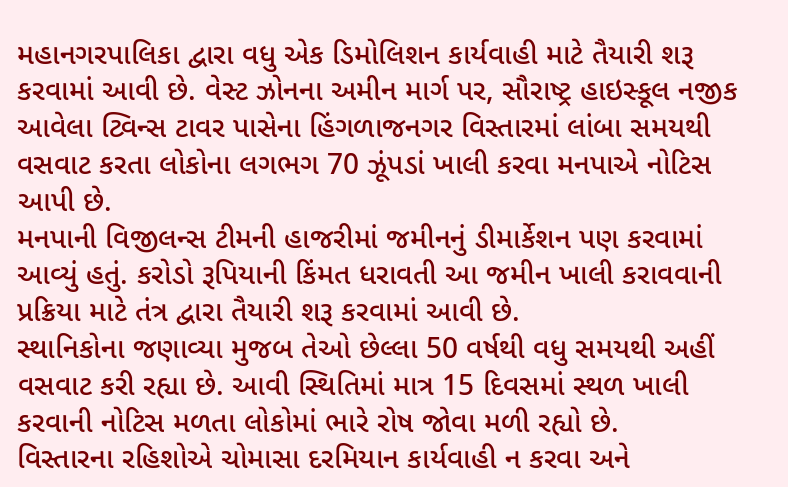મહાનગરપાલિકા દ્વારા વધુ એક ડિમોલિશન કાર્યવાહી માટે તૈયારી શરૂ કરવામાં આવી છે. વેસ્ટ ઝોનના અમીન માર્ગ પર, સૌરાષ્ટ્ર હાઇસ્કૂલ નજીક આવેલા ટ્વિન્સ ટાવર પાસેના હિંગળાજનગર વિસ્તારમાં લાંબા સમયથી વસવાટ કરતા લોકોના લગભગ 70 ઝૂંપડાં ખાલી કરવા મનપાએ નોટિસ આપી છે.
મનપાની વિજીલન્સ ટીમની હાજરીમાં જમીનનું ડીમાર્કેશન પણ કરવામાં આવ્યું હતું. કરોડો રૂપિયાની કિંમત ધરાવતી આ જમીન ખાલી કરાવવાની પ્રક્રિયા માટે તંત્ર દ્વારા તૈયારી શરૂ કરવામાં આવી છે.
સ્થાનિકોના જણાવ્યા મુજબ તેઓ છેલ્લા 50 વર્ષથી વધુ સમયથી અહીં વસવાટ કરી રહ્યા છે. આવી સ્થિતિમાં માત્ર 15 દિવસમાં સ્થળ ખાલી કરવાની નોટિસ મળતા લોકોમાં ભારે રોષ જોવા મળી રહ્યો છે.
વિસ્તારના રહિશોએ ચોમાસા દરમિયાન કાર્યવાહી ન કરવા અને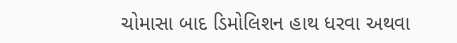ચોમાસા બાદ ડિમોલિશન હાથ ધરવા અથવા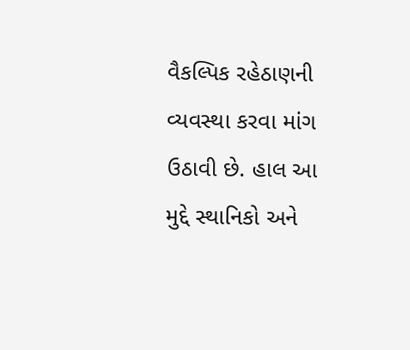વૈકલ્પિક રહેઠાણની વ્યવસ્થા કરવા માંગ ઉઠાવી છે. હાલ આ મુદ્દે સ્થાનિકો અને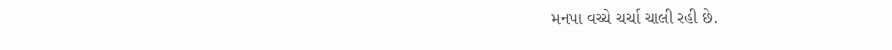મનપા વચ્ચે ચર્ચા ચાલી રહી છે.